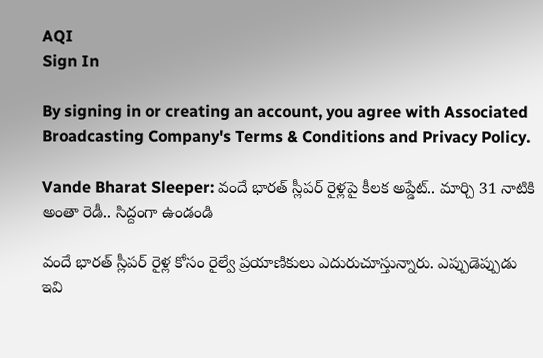AQI
Sign In

By signing in or creating an account, you agree with Associated Broadcasting Company's Terms & Conditions and Privacy Policy.

Vande Bharat Sleeper: వందే భారత్ స్లీపర్ రైళ్లపై కీలక అప్డేట్.. మార్చి 31 నాటికి అంతా రెడీ.. సిద్దంగా ఉండండి

వందే భారత్ స్లీపర్ రైళ్ల కోసం రైల్వే ప్రయాణికులు ఎదురుచూస్తున్నారు. ఎప్పుడెప్పుడు ఇవి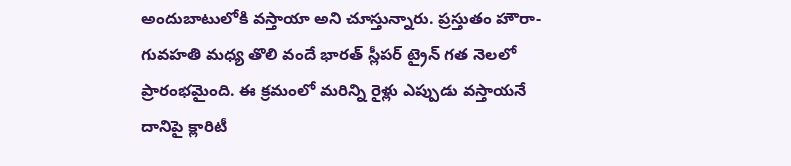అందుబాటులోకి వస్తాయా అని చూస్తున్నారు. ప్రస్తుతం హౌరా-గువహతి మధ్య తొలి వందే భారత్ స్లీపర్ ట్రైన్ గత నెలలో ప్రారంభమైంది. ఈ క్రమంలో మరిన్ని రైళ్లు ఎప్పుడు వస్తాయనే దానిపై క్లారిటీ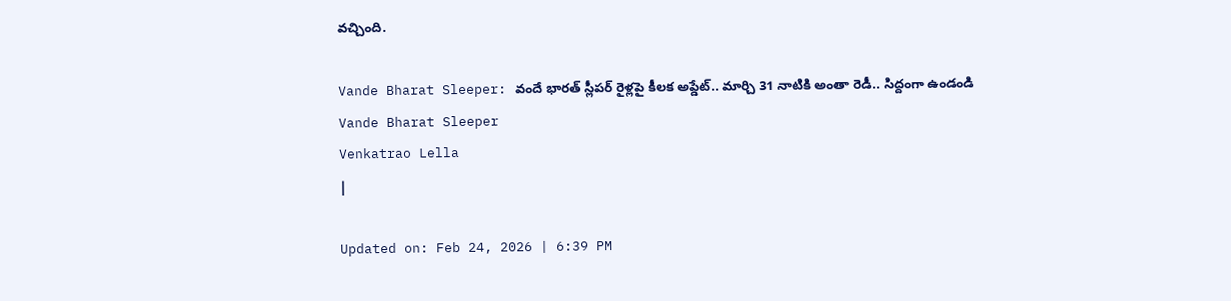వచ్చింది.

Vande Bharat Sleeper: వందే భారత్ స్లీపర్ రైళ్లపై కీలక అప్డేట్.. మార్చి 31 నాటికి అంతా రెడీ.. సిద్దంగా ఉండండి
Vande Bharat Sleeper
Venkatrao Lella
|

Updated on: Feb 24, 2026 | 6:39 PM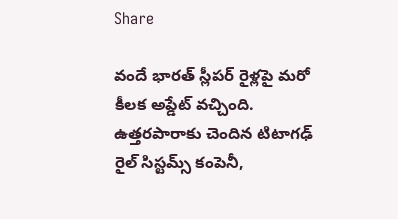Share

వందే భారత్ స్లీపర్ రైళ్లపై మరో కీలక అప్డేట్ వచ్చింది. ఉత్తరపారాకు చెందిన టిటాగఢ్ రైల్ సిస్టమ్స్ కంపెనీ,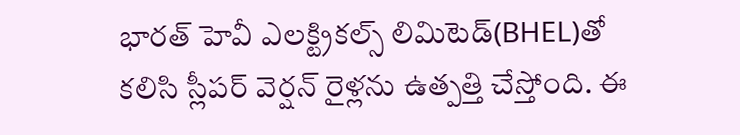భారత్ హెవీ ఎలక్ట్రికల్స్ లిమిటెడ్(BHEL)తో కలిసి స్లీపర్ వెర్షన్ రైళ్లను ఉత్పత్తి చేస్తోంది. ఈ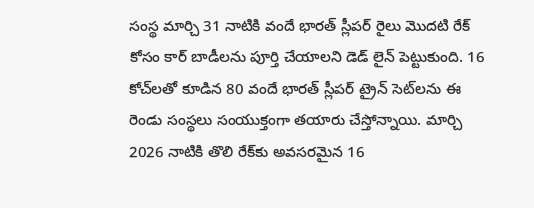సంస్థ మార్చి 31 నాటికి వందే భారత్ స్లీపర్ రైలు మొదటి రేక్ కోసం కార్ బాడీలను పూర్తి చేయాలని డెడ్ లైన్ పెట్టుకుంది. 16 కోచ్‌లతో కూడిన 80 వందే భారత్ స్లీపర్ ట్రైన్ సెట్‌లను ఈ రెండు సంస్థలు సంయుక్తంగా తయారు చేస్తోన్నాయి. మార్చి 2026 నాటికి తొలి రేక్‌కు అవసరమైన 16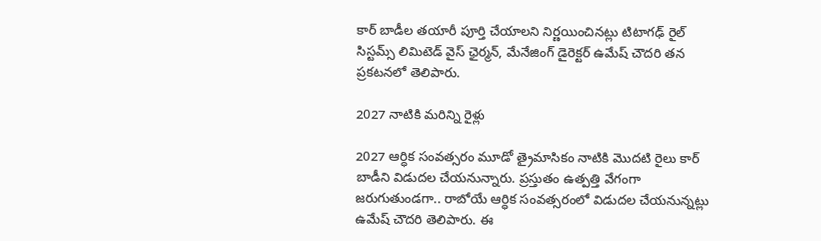కార్ బాడీల తయారీ పూర్తి చేయాలని నిర్ణయించినట్లు టిటాగఢ్ రైల్ సిస్టమ్స్ లిమిటెడ్ వైస్ ఛైర్మన్, మేనేజింగ్ డైరెక్టర్ ఉమేష్ చౌదరి తన ప్రకటనలో తెలిపారు.

2027 నాటికి మరిన్ని రైళ్లు

2027 ఆర్ధిక సంవత్సరం మూడో త్రైమాసికం నాటికి మొదటి రైలు కార్ బాడీని విడుదల చేయనున్నారు. ప్రస్తుతం ఉత్పత్తి వేగంగా జరుగుతుండగా.. రాబోయే ఆర్ధిక సంవత్సరంలో విడుదల చేయనున్నట్లు ఉమేష్ చౌదరి తెలిపారు. ఈ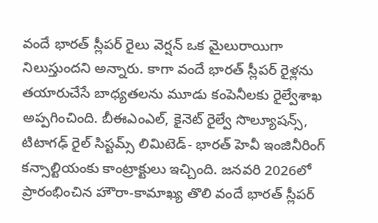వందే భారత్ స్లీపర్ రైలు వెర్షన్ ఒక మైలురాయిగా నిలుస్తుందని అన్నారు. కాగా వందే భారత్ స్లీపర్ రైళ్లను తయారుచేసే బాధ్యతలను మూడు కంపెనీలకు రైల్వేశాఖ అప్పగించింది. బీఈఎంఎల్, కైనెట్ రైల్వే సొల్యూషన్స్, టిటాగఢ్ రైల్ సిస్టమ్స్ లిమిటెడ్- భారత్ హెవీ ఇంజినీరింగ్ కన్సాల్టియంకు కాంట్రాక్టులు ఇచ్చింది. జనవరి 2026లో ప్రారంభించిన హౌరా-కామాఖ్య తొలి వందే భారత్ స్లీపర్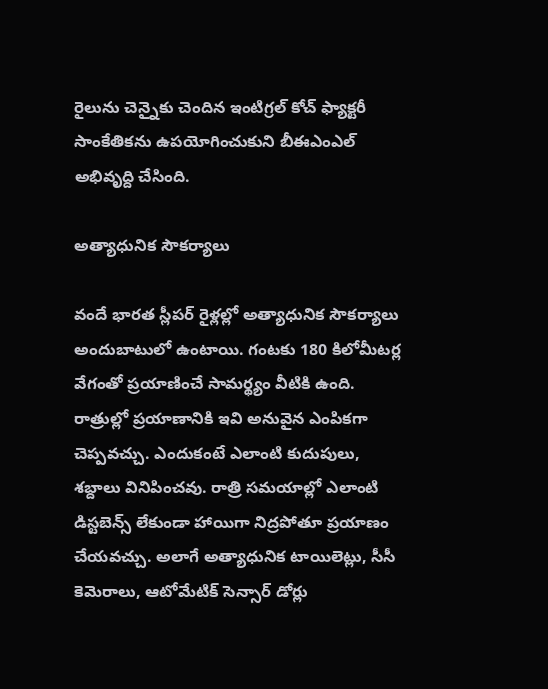రైలును చెన్నైకు చెందిన ఇంటిగ్రల్ కోచ్ ఫ్యాక్టరీ సాంకేతికను ఉపయోగించుకుని బీఈఎంఎల్ అభివృద్ది చేసింది.

అత్యాధునిక సౌకర్యాలు

వందే భారత స్లీపర్ రైళ్లల్లో అత్యాధునిక సౌకర్యాలు అందుబాటులో ఉంటాయి. గంటకు 180 కిలోమీటర్ల వేగంతో ప్రయాణించే సామర్థ్యం వీటికి ఉంది. రాత్రుల్లో ప్రయాణానికి ఇవి అనువైన ఎంపికగా చెప్పవచ్చు. ఎందుకంటే ఎలాంటి కుదుపులు, శబ్దాలు వినిపించవు. రాత్రి సమయాల్లో ఎలాంటి డిస్టబెన్స్ లేకుండా హాయిగా నిద్రపోతూ ప్రయాణం చేయవచ్చు. అలాగే అత్యాధునిక టాయిలెట్లు, సీసీ కెమెరాలు, ఆటోమేటిక్ సెన్సార్ డోర్లు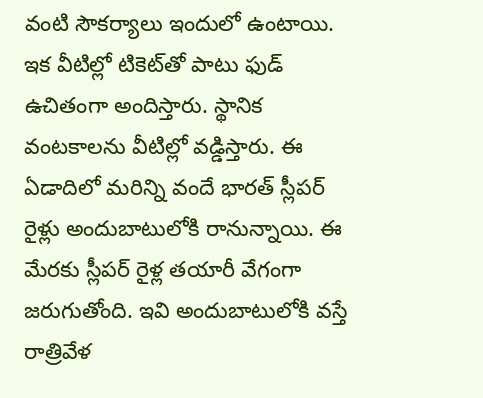వంటి సౌకర్యాలు ఇందులో ఉంటాయి. ఇక వీటిల్లో టికెట్‌తో పాటు ఫుడ్ ఉచితంగా అందిస్తారు. స్థానిక వంటకాలను వీటిల్లో వడ్డిస్తారు. ఈ ఏడాదిలో మరిన్ని వందే భారత్ స్లీపర్ రైళ్లు అందుబాటులోకి రానున్నాయి. ఈ మేరకు స్లీపర్ రైళ్ల తయారీ వేగంగా జరుగుతోంది. ఇవి అందుబాటులోకి వస్తే రాత్రివేళ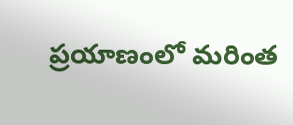ప్రయాణంలో మరింత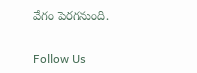వేగం పెరగనుంది.

Follow Us